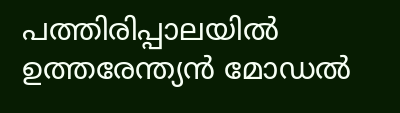പത്തിരിപ്പാലയില്‍ ഉത്തരേന്ത്യന്‍ മോഡല്‍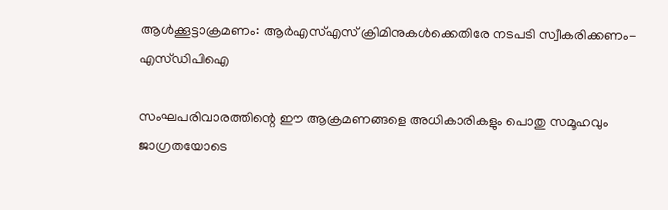ആള്‍ക്കൂട്ടാക്രമണം: ആര്‍എസ്എസ് ക്രിമിനുകള്‍ക്കെതിരേ നടപടി സ്വീകരിക്കണം- എസ്ഡിപിഐ

സംഘപരിവാരത്തിന്റെ ഈ ആക്രമണങ്ങളെ അധികാരികളും പൊതു സമൂഹവും ജാഗ്രതയോടെ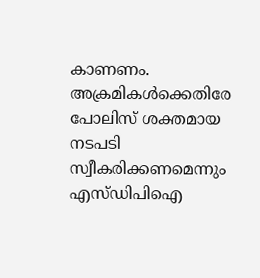കാണണം. അക്രമികള്‍ക്കെതിരേ പോലിസ് ശക്തമായ നടപടി സ്വീകരിക്കണമെന്നും എസ്ഡിപിഐ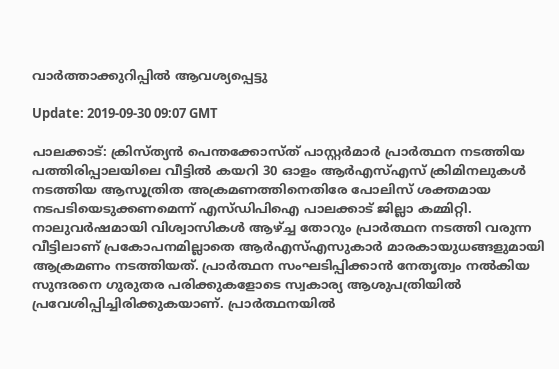വാര്‍ത്താക്കുറിപ്പില്‍ ആവശ്യപ്പെട്ടു

Update: 2019-09-30 09:07 GMT

പാലക്കാട്: ക്രിസ്ത്യന്‍ പെന്തക്കോസ്ത് പാസ്റ്റര്‍മാര്‍ പ്രാര്‍ത്ഥന നടത്തിയ പത്തിരിപ്പാലയിലെ വീട്ടില്‍ കയറി 30 ഓളം ആര്‍എസ്എസ് ക്രിമിനലുകള്‍ നടത്തിയ ആസൂത്രിത അക്രമണത്തിനെതിരേ പോലിസ് ശക്തമായ നടപടിയെടുക്കണമെന്ന് എസ്ഡിപിഐ പാലക്കാട് ജില്ലാ കമ്മിറ്റി. നാലുവര്‍ഷമായി വിശ്വാസികള്‍ ആഴ്ച്ച തോറും പ്രാര്‍ത്ഥന നടത്തി വരുന്ന വീട്ടിലാണ് പ്രകോപനമില്ലാതെ ആര്‍എസ്എസുകാര്‍ മാരകായുധങ്ങളുമായി ആക്രമണം നടത്തിയത്. പ്രാര്‍ത്ഥന സംഘടിപ്പിക്കാന്‍ നേതൃത്വം നല്‍കിയ സുന്ദരനെ ഗുരുതര പരിക്കുകളോടെ സ്വകാര്യ ആശുപത്രിയില്‍ പ്രവേശിപ്പിച്ചിരിക്കുകയാണ്. പ്രാര്‍ത്ഥനയില്‍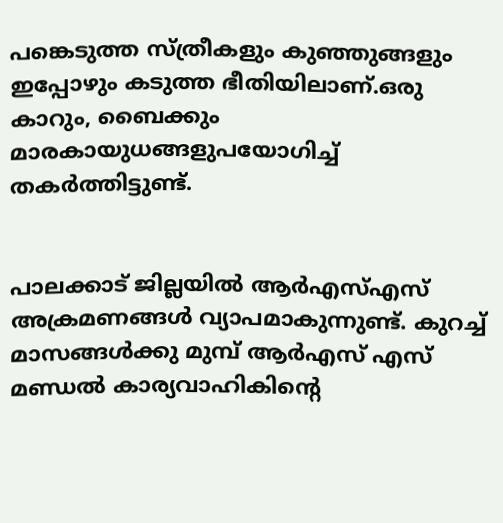പങ്കെടുത്ത സ്ത്രീകളും കുഞ്ഞുങ്ങളും ഇപ്പോഴും കടുത്ത ഭീതിയിലാണ്.ഒരു കാറും, ബൈക്കും മാരകായുധങ്ങളുപയോഗിച്ച് തകര്‍ത്തിട്ടുണ്ട്.


പാലക്കാട് ജില്ലയില്‍ ആര്‍എസ്എസ് അക്രമണങ്ങള്‍ വ്യാപമാകുന്നുണ്ട്. കുറച്ച് മാസങ്ങള്‍ക്കു മുമ്പ് ആര്‍എസ് എസ് മണ്ഡല്‍ കാര്യവാഹികിന്റെ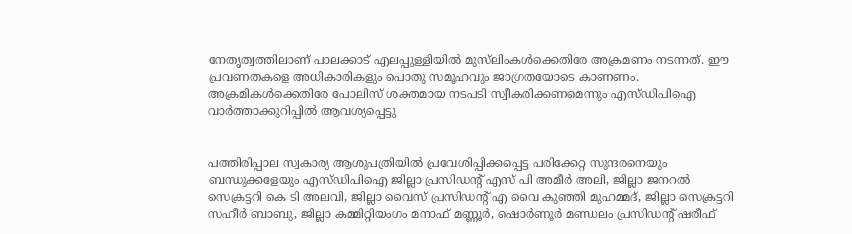നേതൃത്വത്തിലാണ് പാലക്കാട് എലപ്പുള്ളിയില്‍ മുസ്‌ലിംകള്‍ക്കെതിരേ അക്രമണം നടന്നത്. ഈ പ്രവണതകളെ അധികാരികളും പൊതു സമൂഹവും ജാഗ്രതയോടെ കാണണം. അക്രമികള്‍ക്കെതിരേ പോലിസ് ശക്തമായ നടപടി സ്വീകരിക്കണമെന്നും എസ്ഡിപിഐ വാര്‍ത്താക്കുറിപ്പില്‍ ആവശ്യപ്പെട്ടു


പത്തിരിപ്പാല സ്വകാര്യ ആശുപത്രിയില്‍ പ്രവേശിപ്പിക്കപ്പെട്ട പരിക്കേറ്റ സുന്ദരനെയും ബന്ധുക്കളേയും എസ്ഡിപിഐ ജില്ലാ പ്രസിഡന്റ് എസ് പി അമീര്‍ അലി, ജില്ലാ ജനറല്‍ സെക്രട്ടറി കെ ടി അലവി, ജില്ലാ വൈസ് പ്രസിഡന്റ് എ വൈ കുഞ്ഞി മുഹമ്മദ്, ജില്ലാ സെക്രട്ടറി സഹീര്‍ ബാബു, ജില്ലാ കമ്മിറ്റിയംഗം മനാഫ് മണ്ണൂര്‍, ഷൊര്‍ണൂര്‍ മണ്ഡലം പ്രസിഡന്റ് ഷരീഫ്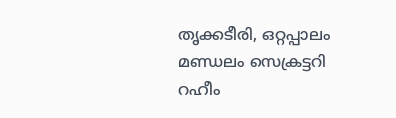തൃക്കടീരി, ഒറ്റപ്പാലം മണ്ഡലം സെക്രട്ടറി റഹീം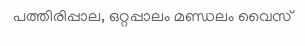പത്തിരിപ്പാല, ഒറ്റപ്പാലം മണ്ഡലം വൈസ്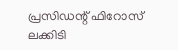പ്രസിഡന്റ് ഫിറോസ് ലക്കിടി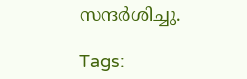സന്ദര്‍ശിച്ചു.

Tags: